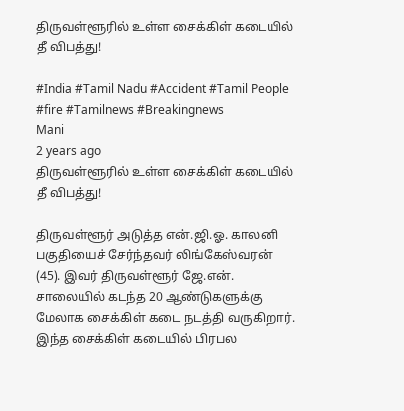திருவள்ளூரில் உள்ள சைக்கிள் கடையில் தீ விபத்து!

#India #Tamil Nadu #Accident #Tamil People #fire #Tamilnews #Breakingnews
Mani
2 years ago
திருவள்ளூரில் உள்ள சைக்கிள் கடையில் தீ விபத்து!

திருவள்ளூர் அடுத்த என்.ஜி.ஓ. காலனி பகுதியைச் சேர்ந்தவர் லிங்கேஸ்வரன் (45). இவர் திருவள்ளூர் ஜே.என். சாலையில் கடந்த 20 ஆண்டுகளுக்கு மேலாக சைக்கிள் கடை நடத்தி வருகிறார். இந்த சைக்கிள் கடையில் பிரபல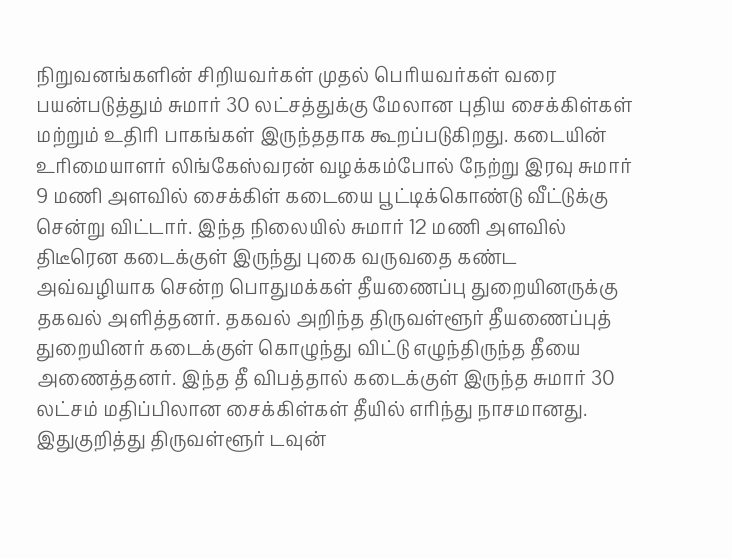நிறுவனங்களின் சிறியவர்கள் முதல் பெரியவர்கள் வரை பயன்படுத்தும் சுமார் 30 லட்சத்துக்கு மேலான புதிய சைக்கிள்கள் மற்றும் உதிரி பாகங்கள் இருந்ததாக கூறப்படுகிறது. கடையின் உரிமையாளர் லிங்கேஸ்வரன் வழக்கம்போல் நேற்று இரவு சுமார் 9 மணி அளவில் சைக்கிள் கடையை பூட்டிக்கொண்டு வீட்டுக்கு சென்று விட்டார். இந்த நிலையில் சுமார் 12 மணி அளவில் திடீரென கடைக்குள் இருந்து புகை வருவதை கண்ட அவ்வழியாக சென்ற பொதுமக்கள் தீயணைப்பு துறையினருக்கு தகவல் அளித்தனர். தகவல் அறிந்த திருவள்ளூர் தீயணைப்புத் துறையினர் கடைக்குள் கொழுந்து விட்டு எழுந்திருந்த தீயை அணைத்தனர். இந்த தீ விபத்தால் கடைக்குள் இருந்த சுமார் 30 லட்சம் மதிப்பிலான சைக்கிள்கள் தீயில் எரிந்து நாசமானது. இதுகுறித்து திருவள்ளூர் டவுன்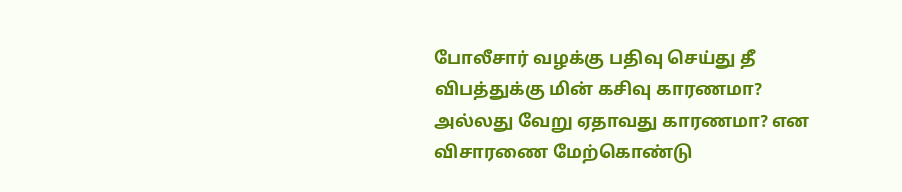போலீசார் வழக்கு பதிவு செய்து தீ விபத்துக்கு மின் கசிவு காரணமா? அல்லது வேறு ஏதாவது காரணமா? என விசாரணை மேற்கொண்டு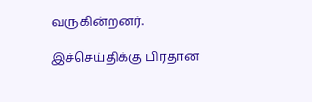வருகின்றனர்.

இச்செய்திக்கு பிரதான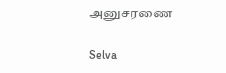அனுசரணை

Selva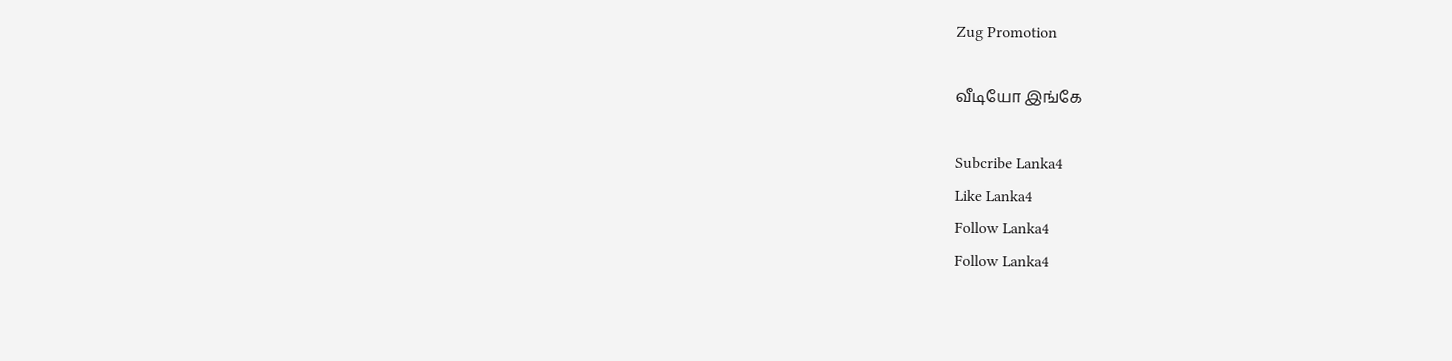Zug Promotion

வீடியோ இங்கே

Subcribe Lanka4
Like Lanka4
Follow Lanka4
Follow Lanka4